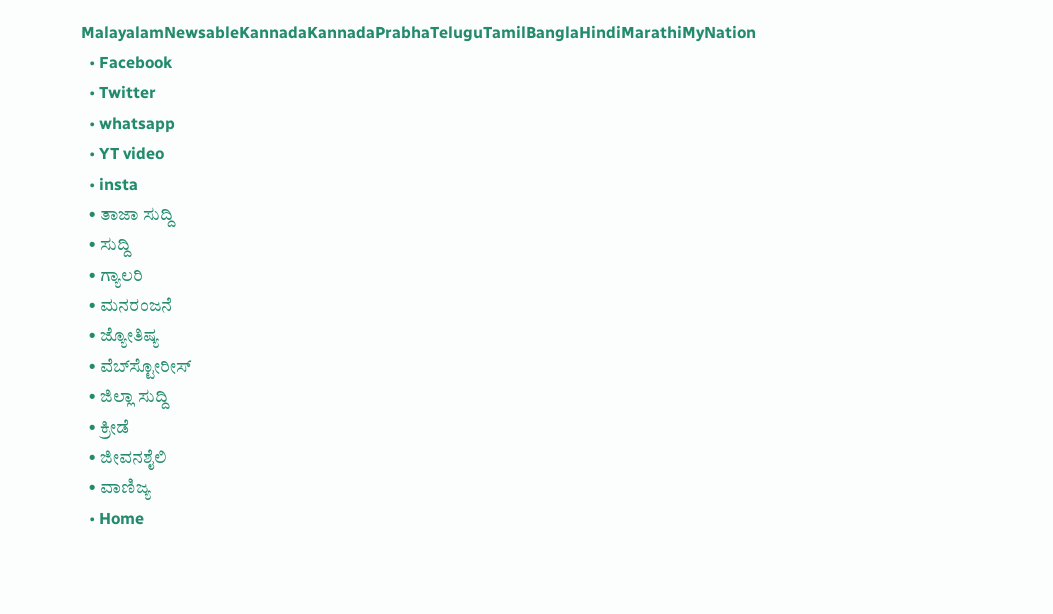MalayalamNewsableKannadaKannadaPrabhaTeluguTamilBanglaHindiMarathiMyNation
  • Facebook
  • Twitter
  • whatsapp
  • YT video
  • insta
  • ತಾಜಾ ಸುದ್ದಿ
  • ಸುದ್ದಿ
  • ಗ್ಯಾಲರಿ
  • ಮನರಂಜನೆ
  • ಜ್ಯೋತಿಷ್ಯ
  • ವೆಬ್‌ಸ್ಟೋರೀಸ್
  • ಜಿಲ್ಲಾ ಸುದ್ದಿ
  • ಕ್ರೀಡೆ
  • ಜೀವನಶೈಲಿ
  • ವಾಣಿಜ್ಯ
  • Home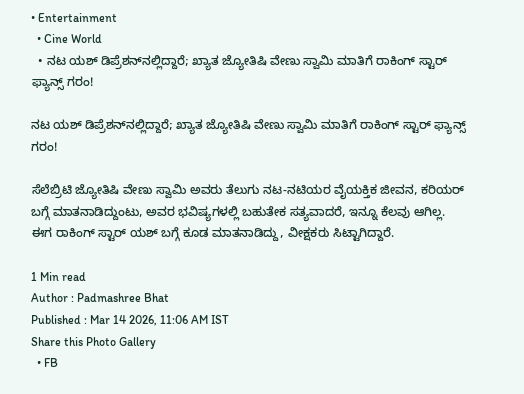• Entertainment
  • Cine World
  • ನಟ ಯಶ್‌ ಡಿಪ್ರೆಶನ್‌ನಲ್ಲಿದ್ದಾರೆ; ಖ್ಯಾತ ಜ್ಯೋತಿಷಿ ವೇಣು ಸ್ವಾಮಿ ಮಾತಿಗೆ ರಾಕಿಂಗ್‌ ಸ್ಟಾರ್‌ ಫ್ಯಾನ್ಸ್‌ ಗರಂ!

ನಟ ಯಶ್‌ ಡಿಪ್ರೆಶನ್‌ನಲ್ಲಿದ್ದಾರೆ; ಖ್ಯಾತ ಜ್ಯೋತಿಷಿ ವೇಣು ಸ್ವಾಮಿ ಮಾತಿಗೆ ರಾಕಿಂಗ್‌ ಸ್ಟಾರ್‌ ಫ್ಯಾನ್ಸ್‌ ಗರಂ!

ಸೆಲೆಬ್ರಿಟಿ ಜ್ಯೋತಿಷಿ ವೇಣು ಸ್ವಾಮಿ ಅವರು ತೆಲುಗು ನಟ-ನಟಿಯರ ವೈಯಕ್ತಿಕ ಜೀವನ, ಕರಿಯರ್‌ ಬಗ್ಗೆ ಮಾತನಾಡಿದ್ದುಂಟು, ಅವರ ಭವಿಷ್ಯಗಳಲ್ಲಿ ಬಹುತೇಕ ಸತ್ಯವಾದರೆ, ಇನ್ನೂ ಕೆಲವು ಆಗಿಲ್ಲ. ಈಗ ರಾಕಿಂಗ್‌ ಸ್ಟಾರ್‌ ಯಶ್‌ ಬಗ್ಗೆ ಕೂಡ ಮಾತನಾಡಿದ್ದು, ವೀಕ್ಷಕರು ಸಿಟ್ಟಾಗಿದ್ದಾರೆ.

1 Min read
Author : Padmashree Bhat
Published : Mar 14 2026, 11:06 AM IST
Share this Photo Gallery
  • FB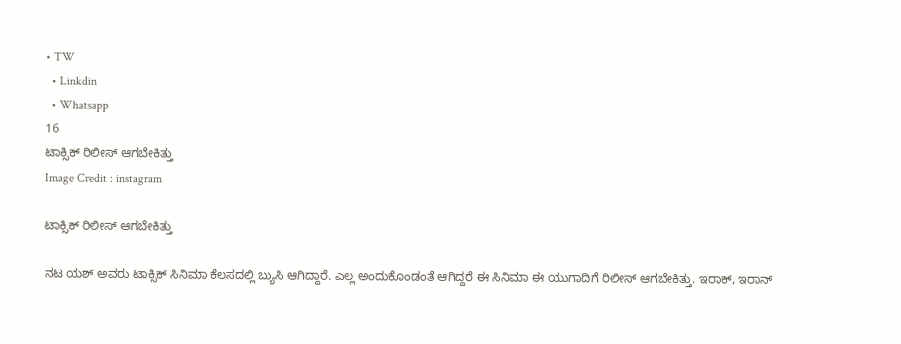• TW
  • Linkdin
  • Whatsapp
16
ಟಾಕ್ಸಿಕ್‌ ರಿಲೀಸ್‌ ಆಗಬೇಕಿತ್ತು
Image Credit : instagram

ಟಾಕ್ಸಿಕ್‌ ರಿಲೀಸ್‌ ಆಗಬೇಕಿತ್ತು

ನಟ ಯಶ್‌ ಅವರು ಟಾಕ್ಸಿಕ್‌ ಸಿನಿಮಾ ಕೆಲಸದಲ್ಲಿ ಬ್ಯುಸಿ ಆಗಿದ್ದಾರೆ. ಎಲ್ಲ ಅಂದುಕೊಂಡಂತೆ ಆಗಿದ್ದರೆ ಈ ಸಿನಿಮಾ ಈ ಯುಗಾದಿಗೆ ರಿಲೀಸ್‌ ಆಗಬೇಕಿತ್ತು. ಇರಾಕ್‌, ಇರಾನ್‌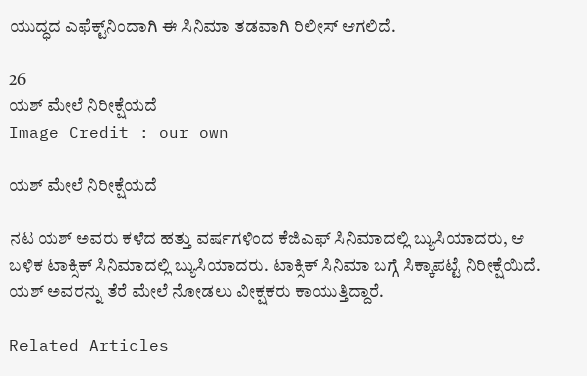ಯುದ್ಧದ ಎಫೆಕ್ಟ್‌ನಿಂದಾಗಿ ಈ ಸಿನಿಮಾ ತಡವಾಗಿ ರಿಲೀಸ್‌ ಆಗಲಿದೆ.

26
ಯಶ್‌ ಮೇಲೆ ನಿರೀಕ್ಷೆಯದೆ
Image Credit : our own

ಯಶ್‌ ಮೇಲೆ ನಿರೀಕ್ಷೆಯದೆ

ನಟ ಯಶ್‌ ಅವರು ಕಳೆದ ಹತ್ತು ವರ್ಷಗಳಿಂದ ಕೆಜಿಎಫ್‌ ಸಿನಿಮಾದಲ್ಲಿ ಬ್ಯುಸಿಯಾದರು, ಆ ಬಳಿಕ ಟಾಕ್ಸಿಕ್‌ ಸಿನಿಮಾದಲ್ಲಿ ಬ್ಯುಸಿಯಾದರು. ಟಾಕ್ಸಿಕ್‌ ಸಿನಿಮಾ ಬಗ್ಗೆ ಸಿಕ್ಕಾಪಟ್ಟೆ ನಿರೀಕ್ಷೆಯಿದೆ. ಯಶ್‌ ಅವರನ್ನು ತೆರೆ ಮೇಲೆ ನೋಡಲು ವೀಕ್ಷಕರು ಕಾಯುತ್ತಿದ್ದಾರೆ.

Related Articles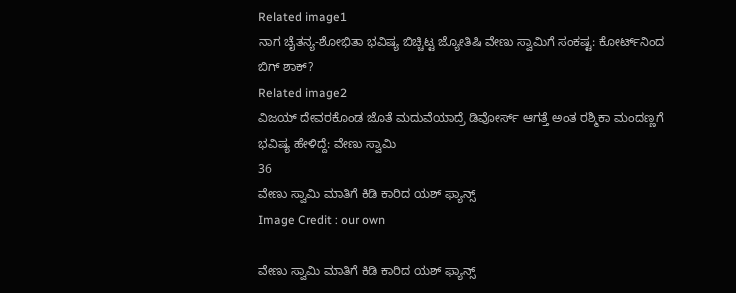Related image1
ನಾಗ ಚೈತನ್ಯ-ಶೋಭಿತಾ ಭವಿಷ್ಯ ಬಿಚ್ಚಿಟ್ಟ ಜ್ಯೋತಿಷಿ ವೇಣು ಸ್ವಾಮಿಗೆ ಸಂಕಷ್ಟ: ಕೋರ್ಟ್‌ನಿಂದ ಬಿಗ್ ಶಾಕ್?
Related image2
ವಿಜಯ್‌ ದೇವರಕೊಂಡ ಜೊತೆ ಮದುವೆಯಾದ್ರೆ ಡಿವೋರ್ಸ್‌ ಆಗತ್ತೆ ಅಂತ ರಶ್ಮಿಕಾ ಮಂದಣ್ಣಗೆ ಭವಿಷ್ಯ ಹೇಳಿದ್ದೆ: ವೇಣು ಸ್ವಾಮಿ
36
ವೇಣು ಸ್ವಾಮಿ ಮಾತಿಗೆ ಕಿಡಿ ಕಾರಿದ ಯಶ್‌ ಫ್ಯಾನ್ಸ್
Image Credit : our own

ವೇಣು ಸ್ವಾಮಿ ಮಾತಿಗೆ ಕಿಡಿ ಕಾರಿದ ಯಶ್‌ ಫ್ಯಾನ್ಸ್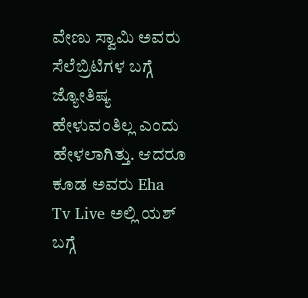ವೇಣು ಸ್ವಾಮಿ ಅವರು ಸೆಲೆಬ್ರಿಟಿಗಳ ಬಗ್ಗೆ ಜ್ಯೋತಿಷ್ಯ ಹೇಳುವಂತಿಲ್ಲ ಎಂದು ಹೇಳಲಾಗಿತ್ತು. ಆದರೂ ಕೂಡ ಅವರು Eha Tv Live ಅಲ್ಲಿ ಯಶ್‌ ಬಗ್ಗೆ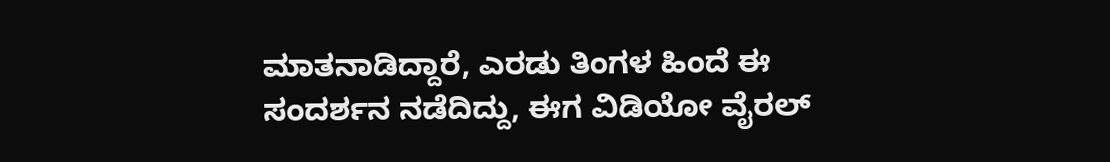ಮಾತನಾಡಿದ್ದಾರೆ, ಎರಡು ತಿಂಗಳ ಹಿಂದೆ ಈ ಸಂದರ್ಶನ ನಡೆದಿದ್ದು, ಈಗ ವಿಡಿಯೋ ವೈರಲ್‌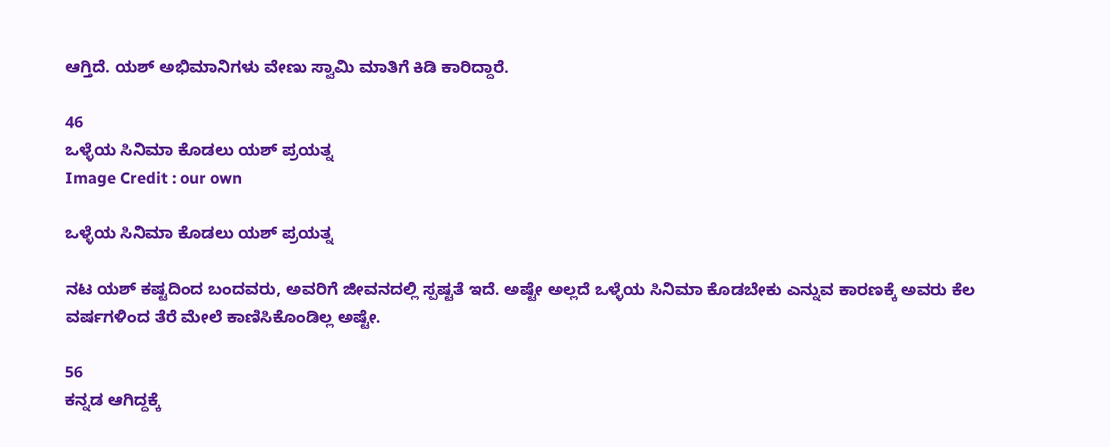ಆಗ್ತಿದೆ. ಯಶ್‌ ಅಭಿಮಾನಿಗಳು ವೇಣು ಸ್ವಾಮಿ ಮಾತಿಗೆ ಕಿಡಿ ಕಾರಿದ್ದಾರೆ.

46
ಒಳ್ಳೆಯ ಸಿನಿಮಾ ಕೊಡಲು ಯಶ್‌ ಪ್ರಯತ್ನ
Image Credit : our own

ಒಳ್ಳೆಯ ಸಿನಿಮಾ ಕೊಡಲು ಯಶ್‌ ಪ್ರಯತ್ನ

ನಟ ಯಶ್‌ ಕಷ್ಟದಿಂದ ಬಂದವರು, ಅವರಿಗೆ ಜೀವನದಲ್ಲಿ ಸ್ಪಷ್ಟತೆ ಇದೆ. ಅಷ್ಟೇ ಅಲ್ಲದೆ ಒಳ್ಳೆಯ ಸಿನಿಮಾ ಕೊಡಬೇಕು ಎನ್ನುವ ಕಾರಣಕ್ಕೆ ಅವರು ಕೆಲ ವರ್ಷಗಳಿಂದ ತೆರೆ ಮೇಲೆ ಕಾಣಿಸಿಕೊಂಡಿಲ್ಲ ಅಷ್ಟೇ.

56
ಕನ್ನಡ ಆಗಿದ್ದಕ್ಕೆ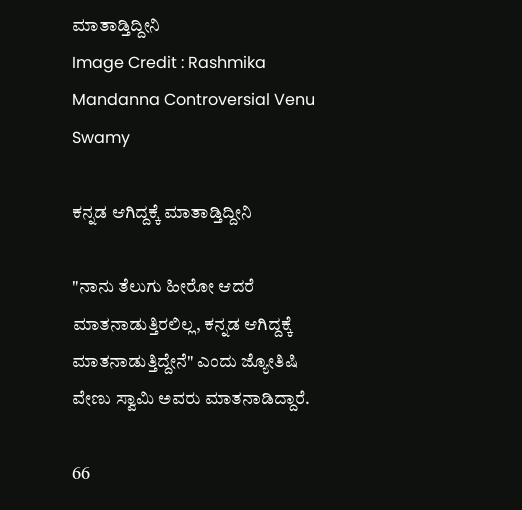ಮಾತಾಡ್ತಿದ್ದೀನಿ
Image Credit : Rashmika Mandanna Controversial Venu Swamy

ಕನ್ನಡ ಆಗಿದ್ದಕ್ಕೆ ಮಾತಾಡ್ತಿದ್ದೀನಿ

"ನಾನು ತೆಲುಗು ಹೀರೋ ಆದರೆ ಮಾತನಾಡುತ್ತಿರಲಿಲ್ಲ, ಕನ್ನಡ ಆಗಿದ್ದಕ್ಕೆ ಮಾತನಾಡುತ್ತಿದ್ದೇನೆ" ಎಂದು ಜ್ಯೋತಿಷಿ ವೇಣು ಸ್ವಾಮಿ ಅವರು ಮಾತನಾಡಿದ್ದಾರೆ.

66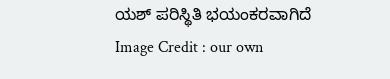ಯಶ್‌ ಪರಿಸ್ಥಿತಿ ಭಯಂಕರವಾಗಿದೆ
Image Credit : our own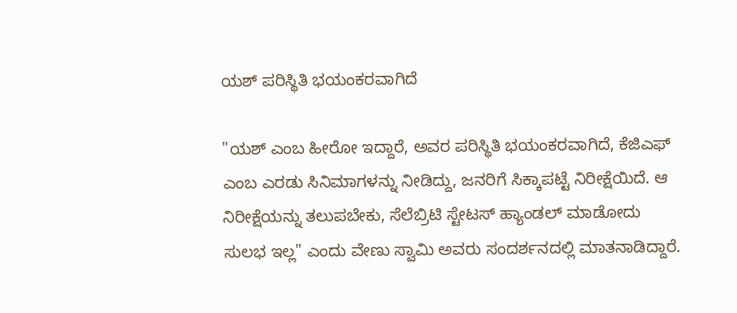ಯಶ್‌ ಪರಿಸ್ಥಿತಿ ಭಯಂಕರವಾಗಿದೆ

"ಯಶ್‌ ಎಂಬ ಹೀರೋ ಇದ್ದಾರೆ, ಅವರ ಪರಿಸ್ಥಿತಿ ಭಯಂಕರವಾಗಿದೆ, ಕೆಜಿಎಫ್‌ ಎಂಬ ಎರಡು ಸಿನಿಮಾಗಳನ್ನು ನೀಡಿದ್ದು, ಜನರಿಗೆ ಸಿಕ್ಕಾಪಟ್ಟೆ ನಿರೀಕ್ಷೆಯಿದೆ. ಆ ನಿರೀಕ್ಷೆಯನ್ನು ತಲುಪಬೇಕು, ಸೆಲೆಬ್ರಿಟಿ ಸ್ಟೇಟಸ್‌ ಹ್ಯಾಂಡಲ್‌ ಮಾಡೋದು ಸುಲಭ ಇಲ್ಲ" ಎಂದು ವೇಣು ಸ್ವಾಮಿ ಅವರು ಸಂದರ್ಶನದಲ್ಲಿ ಮಾತನಾಡಿದ್ದಾರೆ.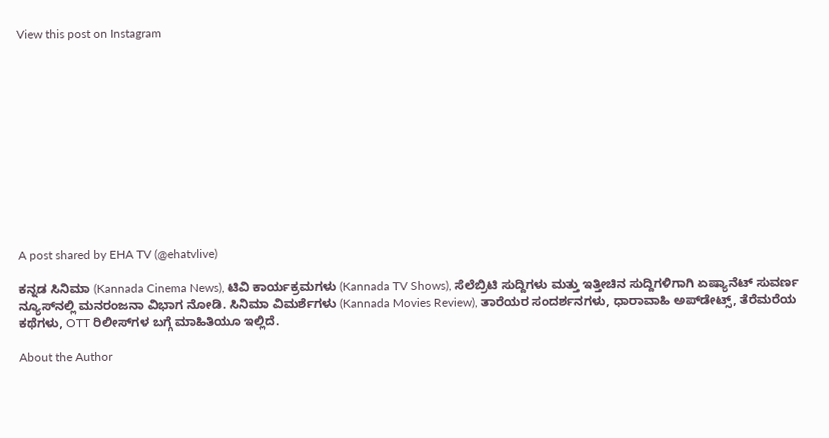View this post on Instagram












A post shared by EHA TV (@ehatvlive)

ಕನ್ನಡ ಸಿನಿಮಾ (Kannada Cinema News), ಟಿವಿ ಕಾರ್ಯಕ್ರಮಗಳು (Kannada TV Shows), ಸೆಲೆಬ್ರಿಟಿ ಸುದ್ದಿಗಳು ಮತ್ತು ಇತ್ತೀಚಿನ ಸುದ್ದಿಗಳಿಗಾಗಿ ಏಷ್ಯಾನೆಟ್ ಸುವರ್ಣ ನ್ಯೂಸ್‌ನಲ್ಲಿ ಮನರಂಜನಾ ವಿಭಾಗ ನೋಡಿ. ಸಿನಿಮಾ ವಿಮರ್ಶೆಗಳು (Kannada Movies Review), ತಾರೆಯರ ಸಂದರ್ಶನಗಳು, ಧಾರಾವಾಹಿ ಅಪ್‌ಡೇಟ್ಸ್‌, ತೆರೆಮರೆಯ ಕಥೆಗಳು, OTT ರಿಲೀಸ್‌ಗಳ ಬಗ್ಗೆ ಮಾಹಿತಿಯೂ ಇಲ್ಲಿದೆ.

About the Author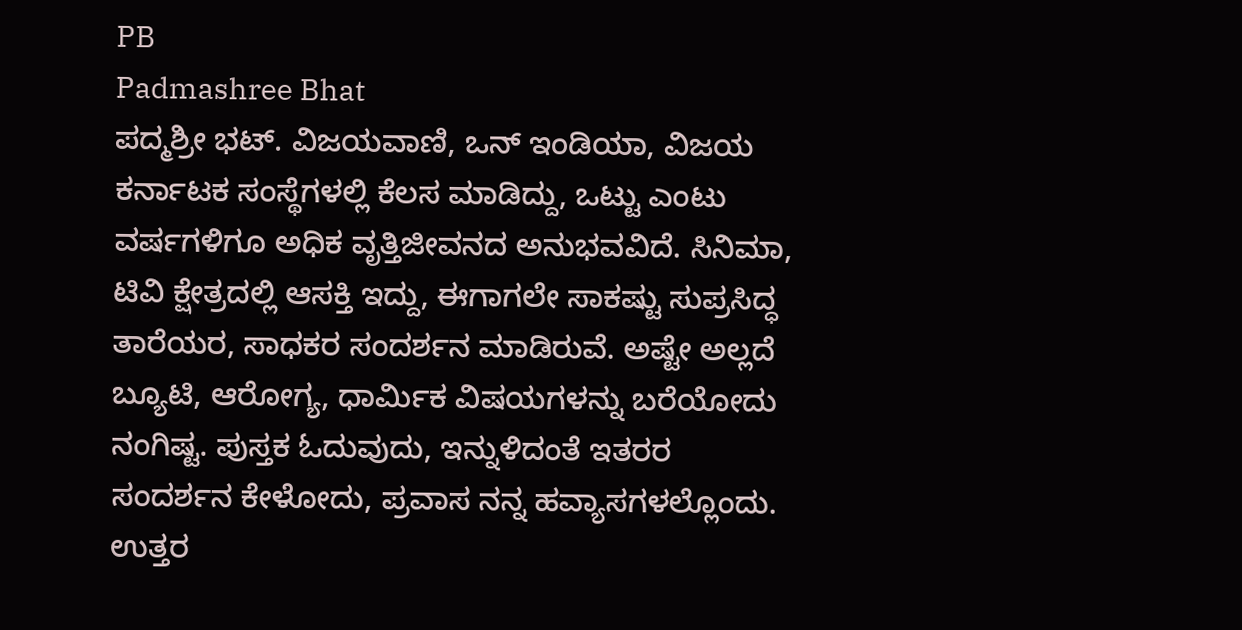PB
Padmashree Bhat
ಪದ್ಮಶ್ರೀ ಭಟ್. ವಿಜಯವಾಣಿ, ಒನ್ ಇಂಡಿಯಾ, ವಿಜಯ ಕರ್ನಾಟಕ ಸಂಸ್ಥೆಗಳಲ್ಲಿ ಕೆಲಸ ಮಾಡಿದ್ದು, ಒಟ್ಟು ಎಂಟು ವರ್ಷಗಳಿಗೂ ಅಧಿಕ ವೃತ್ತಿಜೀವನದ ಅನುಭವವಿದೆ. ಸಿನಿಮಾ, ಟಿವಿ ಕ್ಷೇತ್ರದಲ್ಲಿ ಆಸಕ್ತಿ ಇದ್ದು, ಈಗಾಗಲೇ ಸಾಕಷ್ಟು ಸುಪ್ರಸಿದ್ಧ ತಾರೆಯರ, ಸಾಧಕರ ಸಂದರ್ಶನ ಮಾಡಿರುವೆ. ಅಷ್ಟೇ ಅಲ್ಲದೆ ಬ್ಯೂಟಿ, ಆರೋಗ್ಯ, ಧಾರ್ಮಿಕ ವಿಷಯಗಳನ್ನು ಬರೆಯೋದು ನಂಗಿಷ್ಟ. ಪುಸ್ತಕ ಓದುವುದು, ಇನ್ನುಳಿದಂತೆ ಇತರರ ಸಂದರ್ಶನ ಕೇಳೋದು, ಪ್ರವಾಸ ನನ್ನ ಹವ್ಯಾಸಗಳಲ್ಲೊಂದು. ಉತ್ತರ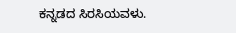ಕನ್ನಡದ ಸಿರಸಿಯವಳು.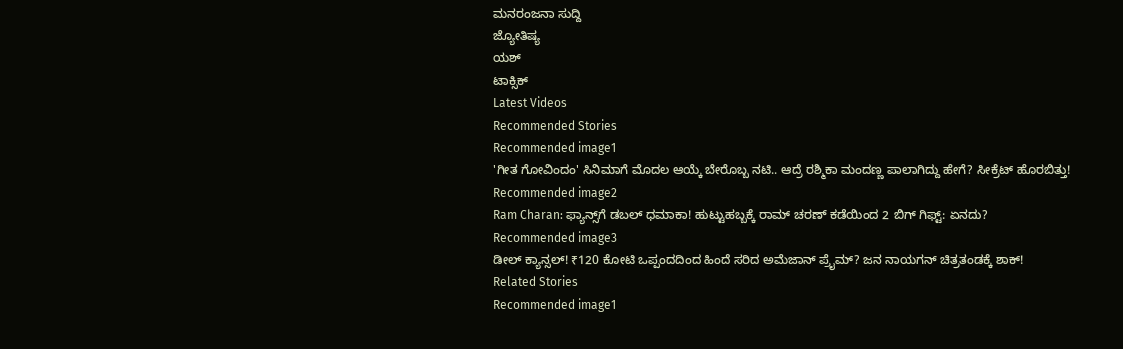ಮನರಂಜನಾ ಸುದ್ದಿ
ಜ್ಯೋತಿಷ್ಯ
ಯಶ್
ಟಾಕ್ಸಿಕ್
Latest Videos
Recommended Stories
Recommended image1
'ಗೀತ ಗೋವಿಂದಂ' ಸಿನಿಮಾಗೆ ಮೊದಲ ಆಯ್ಕೆ ಬೇರೊಬ್ಬ ನಟಿ.. ಆದ್ರೆ ರಶ್ಮಿಕಾ ಮಂದಣ್ಣ ಪಾಲಾಗಿದ್ದು ಹೇಗೆ? ಸೀಕ್ರೆಟ್ ಹೊರಬಿತ್ತು!
Recommended image2
Ram Charan: ಫ್ಯಾನ್ಸ್‌ಗೆ ಡಬಲ್ ಧಮಾಕಾ! ಹುಟ್ಟುಹಬ್ಬಕ್ಕೆ ರಾಮ್ ಚರಣ್ ಕಡೆಯಿಂದ 2 ಬಿಗ್ ಗಿಫ್ಟ್: ಏನದು?
Recommended image3
ಡೀಲ್ ಕ್ಯಾನ್ಸಲ್! ₹120 ಕೋಟಿ ಒಪ್ಪಂದದಿಂದ ಹಿಂದೆ ಸರಿದ ಅಮೆಜಾನ್ ಪ್ರೈಮ್? ಜನ ನಾಯಗನ್ ಚಿತ್ರತಂಡಕ್ಕೆ ಶಾಕ್!
Related Stories
Recommended image1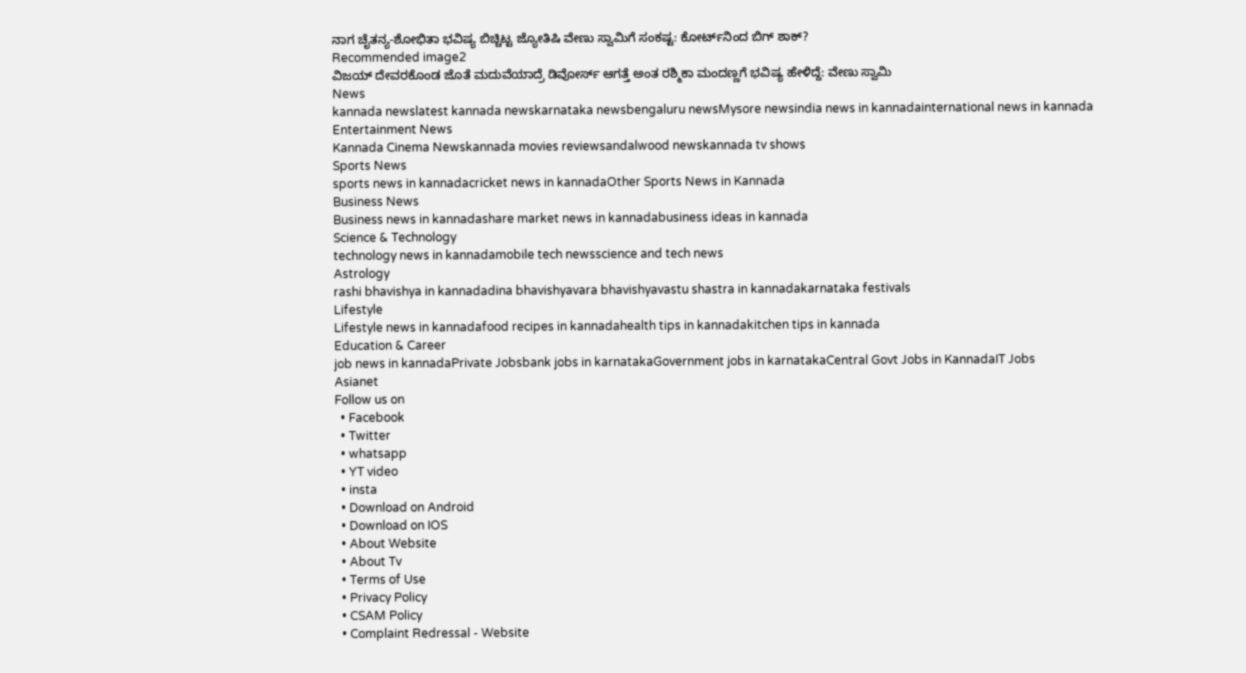ನಾಗ ಚೈತನ್ಯ-ಶೋಭಿತಾ ಭವಿಷ್ಯ ಬಿಚ್ಚಿಟ್ಟ ಜ್ಯೋತಿಷಿ ವೇಣು ಸ್ವಾಮಿಗೆ ಸಂಕಷ್ಟ: ಕೋರ್ಟ್‌ನಿಂದ ಬಿಗ್ ಶಾಕ್?
Recommended image2
ವಿಜಯ್‌ ದೇವರಕೊಂಡ ಜೊತೆ ಮದುವೆಯಾದ್ರೆ ಡಿವೋರ್ಸ್‌ ಆಗತ್ತೆ ಅಂತ ರಶ್ಮಿಕಾ ಮಂದಣ್ಣಗೆ ಭವಿಷ್ಯ ಹೇಳಿದ್ದೆ: ವೇಣು ಸ್ವಾಮಿ
News
kannada newslatest kannada newskarnataka newsbengaluru newsMysore newsindia news in kannadainternational news in kannada
Entertainment News
Kannada Cinema Newskannada movies reviewsandalwood newskannada tv shows
Sports News
sports news in kannadacricket news in kannadaOther Sports News in Kannada
Business News
Business news in kannadashare market news in kannadabusiness ideas in kannada
Science & Technology
technology news in kannadamobile tech newsscience and tech news
Astrology
rashi bhavishya in kannadadina bhavishyavara bhavishyavastu shastra in kannadakarnataka festivals
Lifestyle
Lifestyle news in kannadafood recipes in kannadahealth tips in kannadakitchen tips in kannada
Education & Career
job news in kannadaPrivate Jobsbank jobs in karnatakaGovernment jobs in karnatakaCentral Govt Jobs in KannadaIT Jobs
Asianet
Follow us on
  • Facebook
  • Twitter
  • whatsapp
  • YT video
  • insta
  • Download on Android
  • Download on IOS
  • About Website
  • About Tv
  • Terms of Use
  • Privacy Policy
  • CSAM Policy
  • Complaint Redressal - Website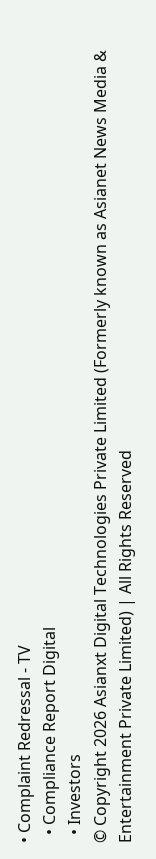• Complaint Redressal - TV
  • Compliance Report Digital
  • Investors
© Copyright 2026 Asianxt Digital Technologies Private Limited (Formerly known as Asianet News Media & Entertainment Private Limited) | All Rights Reserved